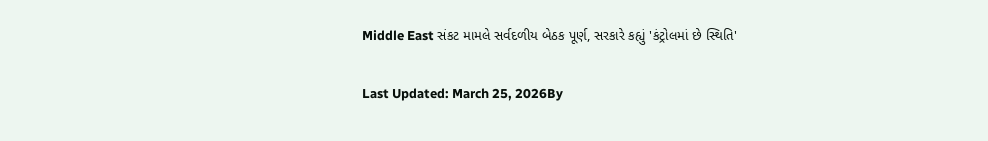Middle East સંકટ મામલે સર્વદળીય બેઠક પૂર્ણ, સરકારે કહ્યું 'કંટ્રોલમાં છે સ્થિતિ'

Last Updated: March 25, 2026By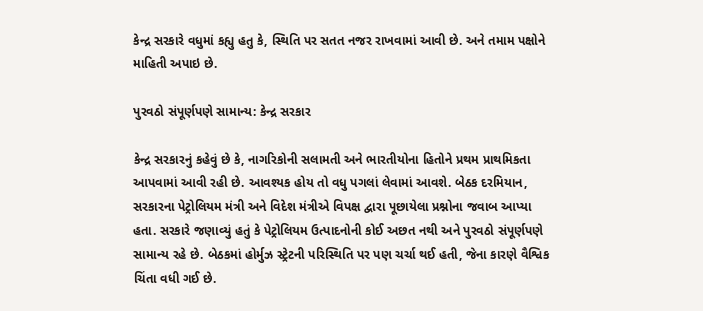કેન્દ્ર સરકારે વધુમાં કહ્યુ હતુ કે, સ્થિતિ પર સતત નજર રાખવામાં આવી છે. અને તમામ પક્ષોને માહિતી અપાઇ છે.

પુરવઠો સંપૂર્ણપણે સામાન્ય: કેન્દ્ર સરકાર

કેન્દ્ર સરકારનું કહેવું છે કે, નાગરિકોની સલામતી અને ભારતીયોના હિતોને પ્રથમ પ્રાથમિકતા આપવામાં આવી રહી છે. આવશ્યક હોય તો વધુ પગલાં લેવામાં આવશે. બેઠક દરમિયાન, સરકારના પેટ્રોલિયમ મંત્રી અને વિદેશ મંત્રીએ વિપક્ષ દ્વારા પૂછાયેલા પ્રશ્નોના જવાબ આપ્યા હતા. સરકારે જણાવ્યું હતું કે પેટ્રોલિયમ ઉત્પાદનોની કોઈ અછત નથી અને પુરવઠો સંપૂર્ણપણે સામાન્ય રહે છે. બેઠકમાં હોર્મુઝ સ્ટ્રેટની પરિસ્થિતિ પર પણ ચર્ચા થઈ હતી, જેના કારણે વૈશ્વિક ચિંતા વધી ગઈ છે.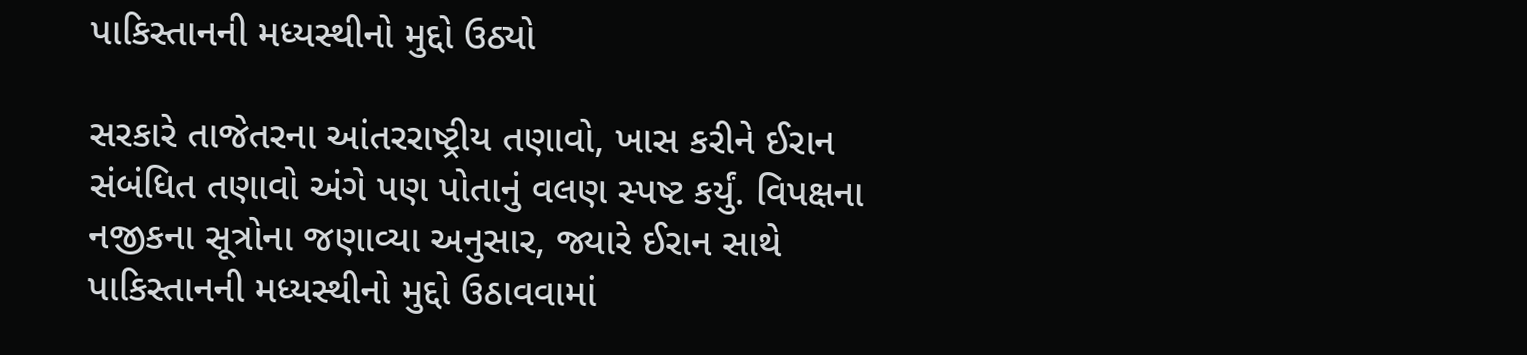પાકિસ્તાનની મધ્યસ્થીનો મુદ્દો ઉઠ્યો

સરકારે તાજેતરના આંતરરાષ્ટ્રીય તણાવો, ખાસ કરીને ઈરાન સંબંધિત તણાવો અંગે પણ પોતાનું વલણ સ્પષ્ટ કર્યું. વિપક્ષના નજીકના સૂત્રોના જણાવ્યા અનુસાર, જ્યારે ઈરાન સાથે પાકિસ્તાનની મધ્યસ્થીનો મુદ્દો ઉઠાવવામાં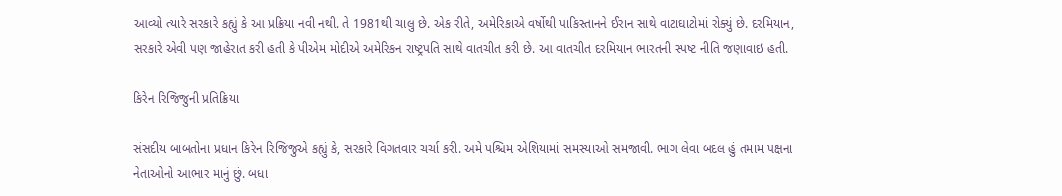આવ્યો ત્યારે સરકારે કહ્યું કે આ પ્રક્રિયા નવી નથી. તે 1981થી ચાલુ છે. એક રીતે, અમેરિકાએ વર્ષોથી પાકિસ્તાનને ઈરાન સાથે વાટાઘાટોમાં રોક્યું છે. દરમિયાન, સરકારે એવી પણ જાહેરાત કરી હતી કે પીએમ મોદીએ અમેરિકન રાષ્ટ્રપતિ સાથે વાતચીત કરી છે. આ વાતચીત દરમિયાન ભારતની સ્પષ્ટ નીતિ જણાવાઇ હતી.

કિરેન રિજિજુની પ્રતિક્રિયા

સંસદીય બાબતોના પ્રધાન કિરેન રિજિજુએ કહ્યું કે, સરકારે વિગતવાર ચર્ચા કરી. અમે પશ્ચિમ એશિયામાં સમસ્યાઓ સમજાવી. ભાગ લેવા બદલ હું તમામ પક્ષના નેતાઓનો આભાર માનું છું. બધા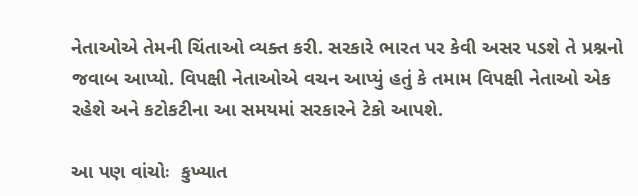નેતાઓએ તેમની ચિંતાઓ વ્યક્ત કરી. સરકારે ભારત પર કેવી અસર પડશે તે પ્રશ્નનો જવાબ આપ્યો. વિપક્ષી નેતાઓએ વચન આપ્યું હતું કે તમામ વિપક્ષી નેતાઓ એક રહેશે અને કટોકટીના આ સમયમાં સરકારને ટેકો આપશે.

આ પણ વાંચોઃ  કુખ્યાત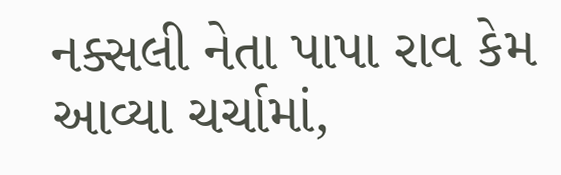નક્સલી નેતા પાપા રાવ કેમ આવ્યા ચર્ચામાં,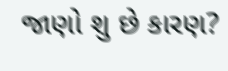જાણો શુ છે કારણ?